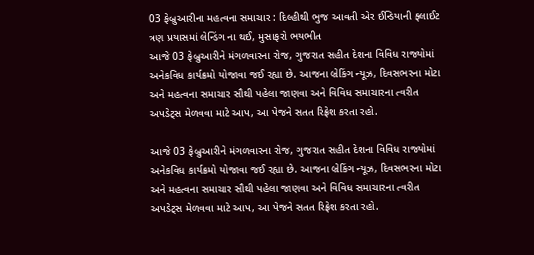03 ફેબ્રુઆરીના મહત્વના સમાચાર : દિલ્હીથી ભુજ આવતી એર ઈન્ડિયાની ફ્લાઈટ ત્રણ પ્રયાસમાં લેન્ડિંગ ના થઈ, મુસાફરો ભયભીત
આજે 03 ફેબ્રુઆરીને મંગળવારના રોજ, ગુજરાત સહીત દેશના વિવિધ રાજ્યોમાં અનેકવિધ કાર્યક્રમો યોજાવા જઈ રહ્યા છે. આજના બ્રેકિંગ ન્યૂઝ, દિવસભરના મોટા અને મહત્વના સમાચાર સૌથી પહેલા જાણવા અને વિવિધ સમાચારના ત્વરીત અપડેટ્સ મેળવવા માટે આપ, આ પેજને સતત રિફ્રેશ કરતા રહો.

આજે 03 ફેબ્રુઆરીને મંગળવારના રોજ, ગુજરાત સહીત દેશના વિવિધ રાજ્યોમાં અનેકવિધ કાર્યક્રમો યોજાવા જઈ રહ્યા છે. આજના બ્રેકિંગ ન્યૂઝ, દિવસભરના મોટા અને મહત્વના સમાચાર સૌથી પહેલા જાણવા અને વિવિધ સમાચારના ત્વરીત અપડેટ્સ મેળવવા માટે આપ, આ પેજને સતત રિફ્રેશ કરતા રહો.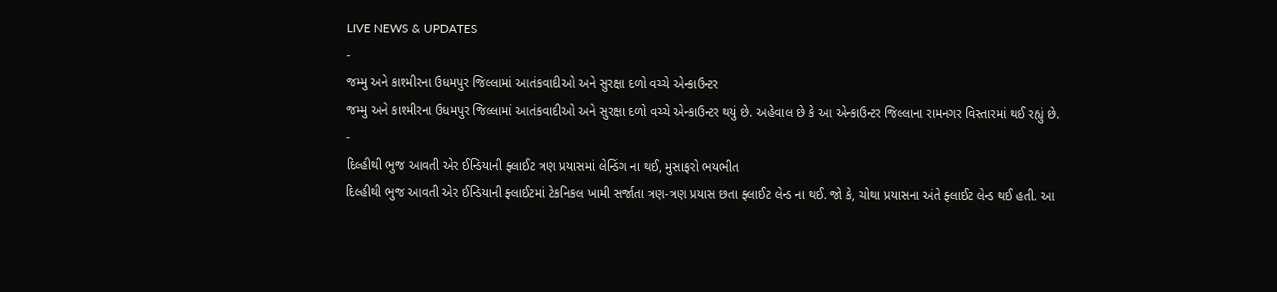LIVE NEWS & UPDATES
-
જમ્મુ અને કાશ્મીરના ઉધમપુર જિલ્લામાં આતંકવાદીઓ અને સુરક્ષા દળો વચ્ચે એન્કાઉન્ટર
જમ્મુ અને કાશ્મીરના ઉધમપુર જિલ્લામાં આતંકવાદીઓ અને સુરક્ષા દળો વચ્ચે એન્કાઉન્ટર થયું છે. અહેવાલ છે કે આ એન્કાઉન્ટર જિલ્લાના રામનગર વિસ્તારમાં થઈ રહ્યું છે.
-
દિલ્હીથી ભુજ આવતી એર ઈન્ડિયાની ફ્લાઈટ ત્રણ પ્રયાસમાં લેન્ડિંગ ના થઈ, મુસાફરો ભયભીત
દિલ્હીથી ભુજ આવતી એર ઈન્ડિયાની ફ્લાઈટમાં ટેકનિકલ ખામી સર્જાતા ત્રણ-ત્રણ પ્રયાસ છતા ફ્લાઈટ લેન્ડ ના થઈ. જો કે, ચોથા પ્રયાસના અંતે ફ્લાઈટ લેન્ડ થઈ હતી. આ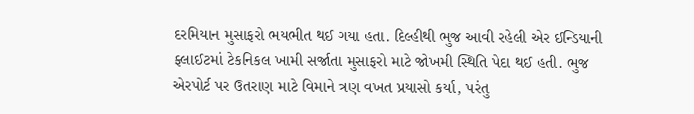દરમિયાન મુસાફરો ભયભીત થઈ ગયા હતા. દિલ્હીથી ભુજ આવી રહેલી એર ઈન્ડિયાની ફ્લાઈટમાં ટેકનિકલ ખામી સર્જાતા મુસાફરો માટે જોખમી સ્થિતિ પેદા થઈ હતી. ભુજ એરપોર્ટ પર ઉતરાણ માટે વિમાને ત્રણ વખત પ્રયાસો કર્યા, પરંતુ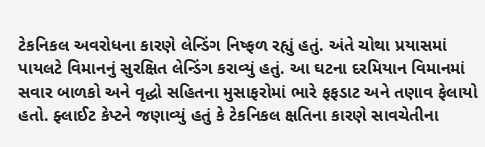ટેકનિકલ અવરોધના કારણે લેન્ડિંગ નિષ્ફળ રહ્યું હતું. અંતે ચોથા પ્રયાસમાં પાયલટે વિમાનનું સુરક્ષિત લેન્ડિંગ કરાવ્યું હતું. આ ઘટના દરમિયાન વિમાનમાં સવાર બાળકો અને વૃદ્ધો સહિતના મુસાફરોમાં ભારે ફફડાટ અને તણાવ ફેલાયો હતો. ફ્લાઈટ કેપ્ટને જણાવ્યું હતું કે ટેકનિકલ ક્ષતિના કારણે સાવચેતીના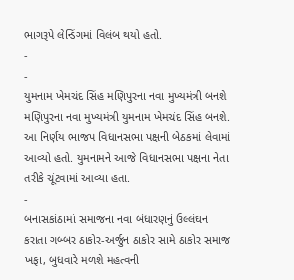ભાગરૂપે લેન્ડિંગમાં વિલંબ થયો હતો.
-
-
યુમનામ ખેમચંદ સિંહ મણિપુરના નવા મુખ્યમંત્રી બનશે
મણિપુરના નવા મુખ્યમંત્રી યુમનામ ખેમચંદ સિંહ બનશે. આ નિર્ણય ભાજપ વિધાનસભા પક્ષની બેઠકમાં લેવામાં આવ્યો હતો. યુમનામને આજે વિધાનસભા પક્ષના નેતા તરીકે ચૂંટવામાં આવ્યા હતા.
-
બનાસકાંઠામાં સમાજના નવા બંધારણનું ઉલ્લંઘન કરાતા ગબ્બર ઠાકોર-અર્જુન ઠાકોર સામે ઠાકોર સમાજ ખફા, બુધવારે મળશે મહત્વની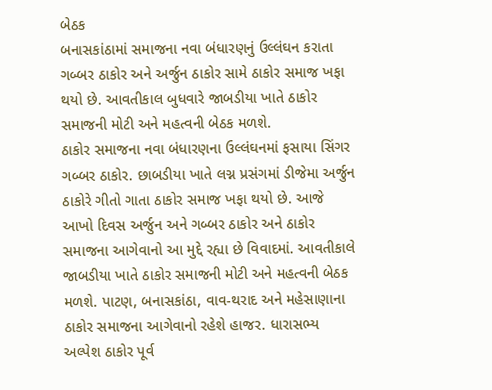બેઠક
બનાસકાંઠામાં સમાજના નવા બંધારણનું ઉલ્લંઘન કરાતા ગબ્બર ઠાકોર અને અર્જુન ઠાકોર સામે ઠાકોર સમાજ ખફા થયો છે. આવતીકાલ બુધવારે જાબડીયા ખાતે ઠાકોર સમાજની મોટી અને મહત્વની બેઠક મળશે.
ઠાકોર સમાજના નવા બંધારણના ઉલ્લંઘનમાં ફસાયા સિંગર ગબ્બર ઠાકોર. છાબડીયા ખાતે લગ્ન પ્રસંગમાં ડીજેમા અર્જુન ઠાકોરે ગીતો ગાતા ઠાકોર સમાજ ખફા થયો છે. આજે આખો દિવસ અર્જુન અને ગબ્બર ઠાકોર અને ઠાકોર સમાજના આગેવાનો આ મુદ્દે રહ્યા છે વિવાદમાં. આવતીકાલે જાબડીયા ખાતે ઠાકોર સમાજની મોટી અને મહત્વની બેઠક મળશે. પાટણ, બનાસકાંઠા, વાવ-થરાદ અને મહેસાણાના ઠાકોર સમાજના આગેવાનો રહેશે હાજર. ધારાસભ્ય અલ્પેશ ઠાકોર પૂર્વ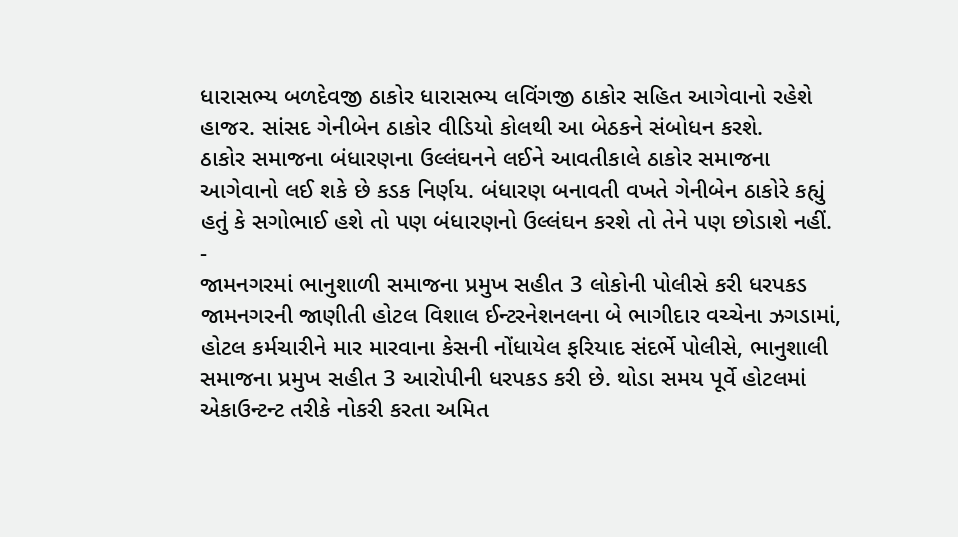ધારાસભ્ય બળદેવજી ઠાકોર ધારાસભ્ય લવિંગજી ઠાકોર સહિત આગેવાનો રહેશે હાજર. સાંસદ ગેનીબેન ઠાકોર વીડિયો કોલથી આ બેઠકને સંબોધન કરશે.
ઠાકોર સમાજના બંધારણના ઉલ્લંઘનને લઈને આવતીકાલે ઠાકોર સમાજના આગેવાનો લઈ શકે છે કડક નિર્ણય. બંધારણ બનાવતી વખતે ગેનીબેન ઠાકોરે કહ્યું હતું કે સગોભાઈ હશે તો પણ બંધારણનો ઉલ્લંઘન કરશે તો તેને પણ છોડાશે નહીં.
-
જામનગરમાં ભાનુશાળી સમાજના પ્રમુખ સહીત 3 લોકોની પોલીસે કરી ધરપકડ
જામનગરની જાણીતી હોટલ વિશાલ ઈન્ટરનેશનલના બે ભાગીદાર વચ્ચેના ઝગડામાં, હોટલ કર્મચારીને માર મારવાના કેસની નોંધાયેલ ફરિયાદ સંદર્ભે પોલીસે, ભાનુશાલી સમાજના પ્રમુખ સહીત 3 આરોપીની ધરપકડ કરી છે. થોડા સમય પૂર્વે હોટલમાં એકાઉન્ટન્ટ તરીકે નોકરી કરતા અમિત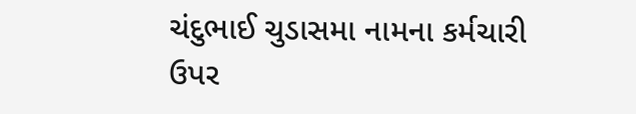ચંદુભાઈ ચુડાસમા નામના કર્મચારી ઉપર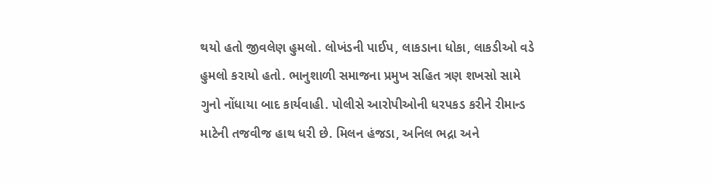થયો હતો જીવલેણ હુમલો. લોખંડની પાઈપ, લાકડાના ધોકા, લાકડીઓ વડે હુમલો કરાયો હતો. ભાનુશાળી સમાજના પ્રમુખ સહિત ત્રણ શખસો સામે ગુનો નોંધાયા બાદ કાર્યવાહી. પોલીસે આરોપીઓની ધરપકડ કરીને રીમાન્ડ માટેની તજવીજ હાથ ધરી છે. મિલન હંજડા, અનિલ ભદ્રા અને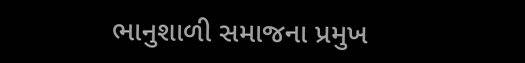ભાનુશાળી સમાજના પ્રમુખ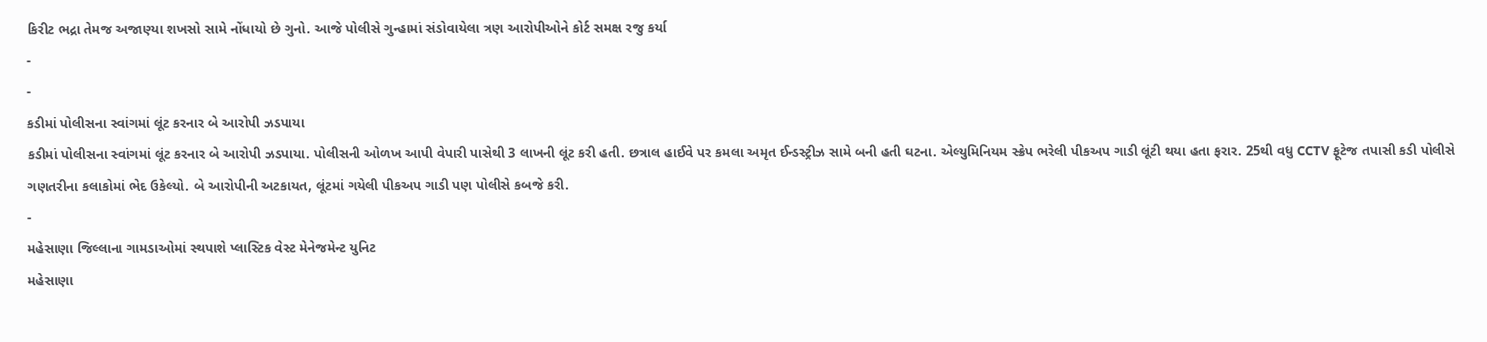કિરીટ ભદ્રા તેમજ અજાણ્યા શખસો સામે નોંધાયો છે ગુનો. આજે પોલીસે ગુન્હામાં સંડોવાયેલા ત્રણ આરોપીઓને કોર્ટ સમક્ષ રજુ કર્યા
-
-
કડીમાં પોલીસના સ્વાંગમાં લૂંટ કરનાર બે આરોપી ઝડપાયા
કડીમાં પોલીસના સ્વાંગમાં લૂંટ કરનાર બે આરોપી ઝડપાયા. પોલીસની ઓળખ આપી વેપારી પાસેથી 3 લાખની લૂંટ કરી હતી. છત્રાલ હાઈવે પર કમલા અમૃત ઈન્ડસ્ટ્રીઝ સામે બની હતી ઘટના. એલ્યુમિનિયમ સ્ક્રેપ ભરેલી પીકઅપ ગાડી લૂંટી થયા હતા ફરાર. 25થી વધુ CCTV ફૂટેજ તપાસી કડી પોલીસે ગણતરીના કલાકોમાં ભેદ ઉકેલ્યો. બે આરોપીની અટકાયત, લૂંટમાં ગયેલી પીકઅપ ગાડી પણ પોલીસે કબજે કરી.
-
મહેસાણા જિલ્લાના ગામડાઓમાં સ્થપાશે પ્લાસ્ટિક વેસ્ટ મેનેજમેન્ટ યુનિટ
મહેસાણા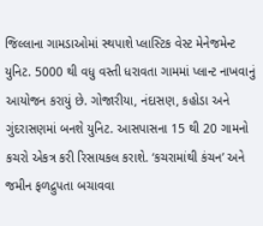જિલ્લાના ગામડાઓમાં સ્થપાશે પ્લાસ્ટિક વેસ્ટ મેનેજમેન્ટ યુનિટ. 5000 થી વધુ વસ્તી ધરાવતા ગામમાં પ્લાન્ટ નાખવાનું આયોજન કરાયું છે. ગોજારીયા, નંદાસણ, કહોડા અને ગુંદરાસણમાં બનશે યુનિટ. આસપાસના 15 થી 20 ગામનો કચરો એકત્ર કરી રિસાયકલ કરાશે. ‘કચરામાંથી કંચન’ અને જમીન ફળદ્રુપતા બચાવવા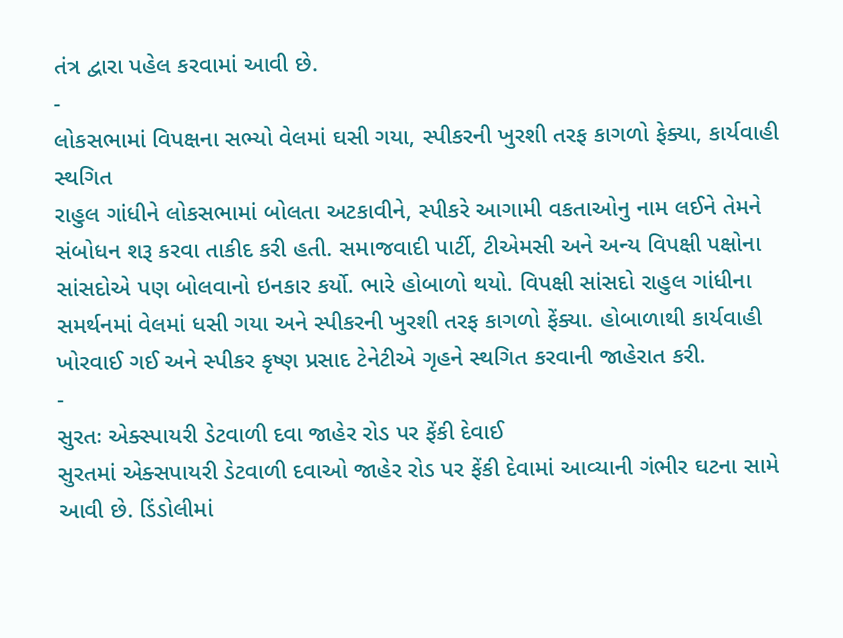તંત્ર દ્વારા પહેલ કરવામાં આવી છે.
-
લોકસભામાં વિપક્ષના સભ્યો વેલમાં ઘસી ગયા, સ્પીકરની ખુરશી તરફ કાગળો ફેક્યા, કાર્યવાહી સ્થગિત
રાહુલ ગાંધીને લોકસભામાં બોલતા અટકાવીને, સ્પીકરે આગામી વકતાઓનુ નામ લઈને તેમને સંબોધન શરૂ કરવા તાકીદ કરી હતી. સમાજવાદી પાર્ટી, ટીએમસી અને અન્ય વિપક્ષી પક્ષોના સાંસદોએ પણ બોલવાનો ઇનકાર કર્યો. ભારે હોબાળો થયો. વિપક્ષી સાંસદો રાહુલ ગાંધીના સમર્થનમાં વેલમાં ધસી ગયા અને સ્પીકરની ખુરશી તરફ કાગળો ફેંક્યા. હોબાળાથી કાર્યવાહી ખોરવાઈ ગઈ અને સ્પીકર કૃષ્ણ પ્રસાદ ટેનેટીએ ગૃહને સ્થગિત કરવાની જાહેરાત કરી.
-
સુરતઃ એક્સ્પાયરી ડેટવાળી દવા જાહેર રોડ પર ફેંકી દેવાઈ
સુરતમાં એક્સપાયરી ડેટવાળી દવાઓ જાહેર રોડ પર ફેંકી દેવામાં આવ્યાની ગંભીર ઘટના સામે આવી છે. ડિંડોલીમાં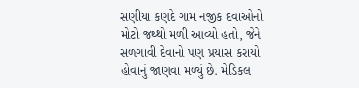સણીયા કણદે ગામ નજીક દવાઓનો મોટો જથ્થો મળી આવ્યો હતો, જેને સળગાવી દેવાનો પણ પ્રયાસ કરાયો હોવાનું જાણવા મળ્યું છે. મેડિકલ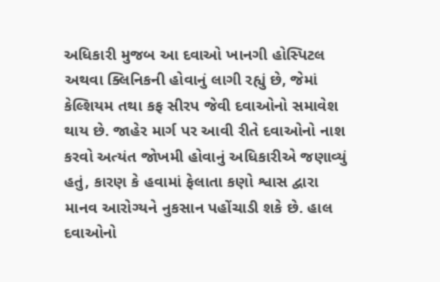અધિકારી મુજબ આ દવાઓ ખાનગી હોસ્પિટલ અથવા ક્લિનિકની હોવાનું લાગી રહ્યું છે, જેમાં કેલ્શિયમ તથા કફ સીરપ જેવી દવાઓનો સમાવેશ થાય છે. જાહેર માર્ગ પર આવી રીતે દવાઓનો નાશ કરવો અત્યંત જોખમી હોવાનું અધિકારીએ જણાવ્યું હતું, કારણ કે હવામાં ફેલાતા કણો શ્વાસ દ્વારા માનવ આરોગ્યને નુકસાન પહોંચાડી શકે છે. હાલ દવાઓનો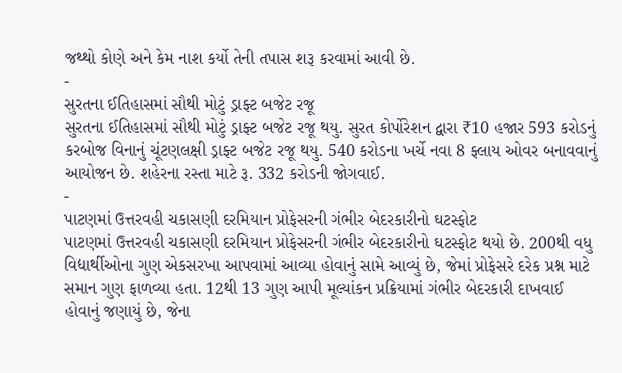જથ્થો કોણે અને કેમ નાશ કર્યો તેની તપાસ શરૂ કરવામાં આવી છે.
-
સુરતના ઈતિહાસમાં સૌથી મોટું ડ્રાફ્ટ બજેટ રજૂ
સુરતના ઈતિહાસમાં સૌથી મોટું ડ્રાફ્ટ બજેટ રજૂ થયુ. સુરત કોર્પોરેશન દ્વારા ₹10 હજાર 593 કરોડનું કરબોજ વિનાનું ચૂંટણલક્ષી ડ્રાફ્ટ બજેટ રજૂ થયુ. 540 કરોડના ખર્ચે નવા 8 ફ્લાય ઓવર બનાવવાનું આયોજન છે. શહેરના રસ્તા માટે રૂ. 332 કરોડની જોગવાઈ.
-
પાટણમાં ઉત્તરવહી ચકાસણી દરમિયાન પ્રોફેસરની ગંભીર બેદરકારીનો ઘટસ્ફોટ
પાટણમાં ઉત્તરવહી ચકાસણી દરમિયાન પ્રોફેસરની ગંભીર બેદરકારીનો ઘટસ્ફોટ થયો છે. 200થી વધુ વિદ્યાર્થીઓના ગુણ એકસરખા આપવામાં આવ્યા હોવાનું સામે આવ્યું છે, જેમાં પ્રોફેસરે દરેક પ્રશ્ન માટે સમાન ગુણ ફાળવ્યા હતા. 12થી 13 ગુણ આપી મૂલ્યાંકન પ્રક્રિયામાં ગંભીર બેદરકારી દાખવાઈ હોવાનું જણાયું છે, જેના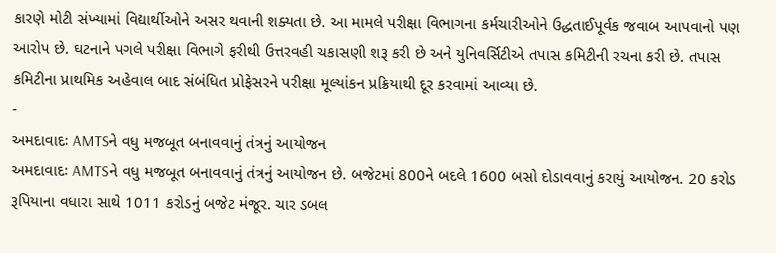કારણે મોટી સંખ્યામાં વિદ્યાર્થીઓને અસર થવાની શક્યતા છે. આ મામલે પરીક્ષા વિભાગના કર્મચારીઓને ઉદ્ધતાઈપૂર્વક જવાબ આપવાનો પણ આરોપ છે. ઘટનાને પગલે પરીક્ષા વિભાગે ફરીથી ઉત્તરવહી ચકાસણી શરૂ કરી છે અને યુનિવર્સિટીએ તપાસ કમિટીની રચના કરી છે. તપાસ કમિટીના પ્રાથમિક અહેવાલ બાદ સંબંધિત પ્રોફેસરને પરીક્ષા મૂલ્યાંકન પ્રક્રિયાથી દૂર કરવામાં આવ્યા છે.
-
અમદાવાદઃ AMTSને વધુ મજબૂત બનાવવાનું તંત્રનું આયોજન
અમદાવાદઃ AMTSને વધુ મજબૂત બનાવવાનું તંત્રનું આયોજન છે. બજેટમાં 800ને બદલે 1600 બસો દોડાવવાનું કરાયું આયોજન. 20 કરોડ રૂપિયાના વધારા સાથે 1011 કરોડનું બજેટ મંજૂર. ચાર ડબલ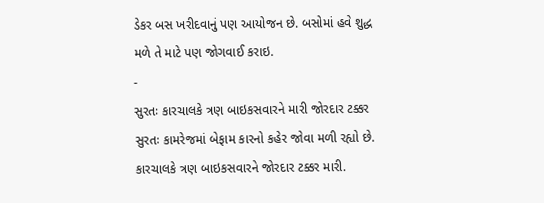ડેકર બસ ખરીદવાનું પણ આયોજન છે. બસોમાં હવે શુદ્ધ મળે તે માટે પણ જોગવાઈ કરાઇ.
-
સુરતઃ કારચાલકે ત્રણ બાઇકસવારને મારી જોરદાર ટક્કર
સુરતઃ કામરેજમાં બેફામ કારનો કહેર જોવા મળી રહ્યો છે. કારચાલકે ત્રણ બાઇકસવારને જોરદાર ટક્કર મારી.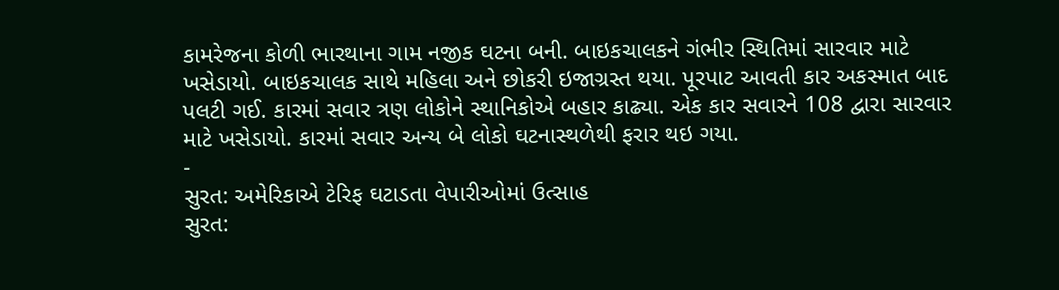કામરેજના કોળી ભારથાના ગામ નજીક ઘટના બની. બાઇકચાલકને ગંભીર સ્થિતિમાં સારવાર માટે ખસેડાયો. બાઇકચાલક સાથે મહિલા અને છોકરી ઇજાગ્રસ્ત થયા. પૂરપાટ આવતી કાર અકસ્માત બાદ પલટી ગઈ. કારમાં સવાર ત્રણ લોકોને સ્થાનિકોએ બહાર કાઢ્યા. એક કાર સવારને 108 દ્વારા સારવાર માટે ખસેડાયો. કારમાં સવાર અન્ય બે લોકો ઘટનાસ્થળેથી ફરાર થઇ ગયા.
-
સુરત: અમેરિકાએ ટેરિફ ઘટાડતા વેપારીઓમાં ઉત્સાહ
સુરત: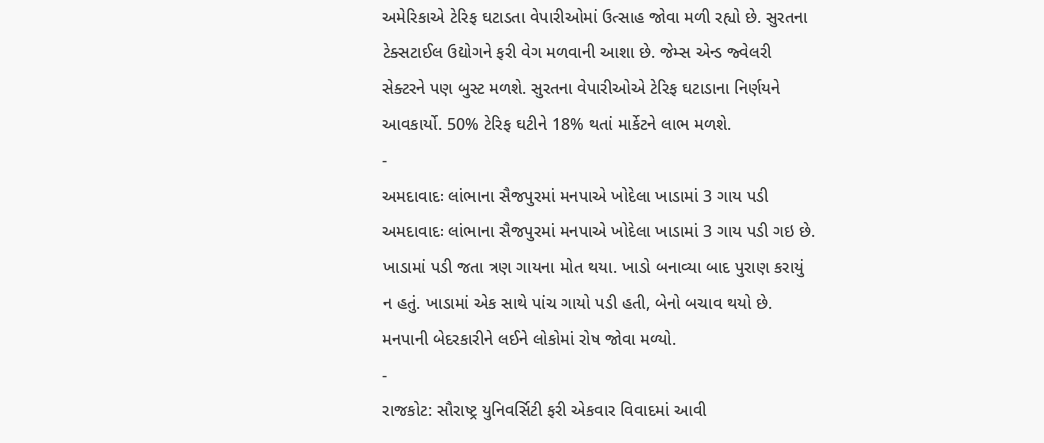અમેરિકાએ ટેરિફ ઘટાડતા વેપારીઓમાં ઉત્સાહ જોવા મળી રહ્યો છે. સુરતના ટેક્સટાઈલ ઉદ્યોગને ફરી વેગ મળવાની આશા છે. જેમ્સ એન્ડ જ્વેલરી સેક્ટરને પણ બુસ્ટ મળશે. સુરતના વેપારીઓએ ટેરિફ ઘટાડાના નિર્ણયને આવકાર્યો. 50% ટેરિફ ઘટીને 18% થતાં માર્કેટને લાભ મળશે.
-
અમદાવાદઃ લાંભાના સૈજપુરમાં મનપાએ ખોદેલા ખાડામાં 3 ગાય પડી
અમદાવાદઃ લાંભાના સૈજપુરમાં મનપાએ ખોદેલા ખાડામાં 3 ગાય પડી ગઇ છે. ખાડામાં પડી જતા ત્રણ ગાયના મોત થયા. ખાડો બનાવ્યા બાદ પુરાણ કરાયું ન હતું. ખાડામાં એક સાથે પાંચ ગાયો પડી હતી, બેનો બચાવ થયો છે. મનપાની બેદરકારીને લઈને લોકોમાં રોષ જોવા મળ્યો.
-
રાજકોટ: સૌરાષ્ટ્ર યુનિવર્સિટી ફરી એકવાર વિવાદમાં આવી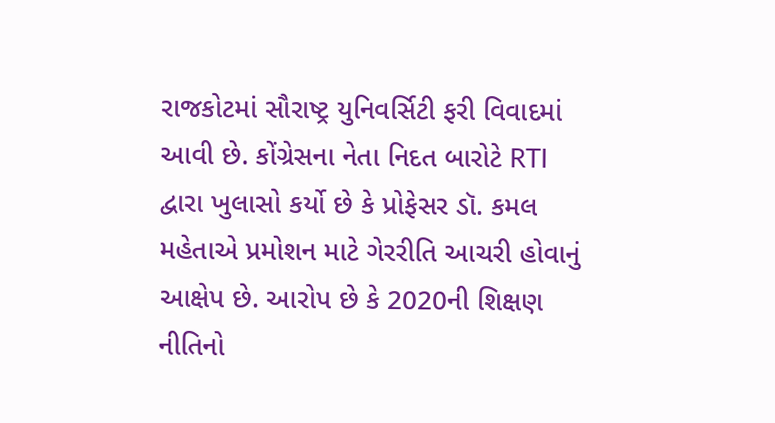રાજકોટમાં સૌરાષ્ટ્ર યુનિવર્સિટી ફરી વિવાદમાં આવી છે. કોંગ્રેસના નેતા નિદત બારોટે RTI દ્વારા ખુલાસો કર્યો છે કે પ્રોફેસર ડૉ. કમલ મહેતાએ પ્રમોશન માટે ગેરરીતિ આચરી હોવાનું આક્ષેપ છે. આરોપ છે કે 2020ની શિક્ષણ નીતિનો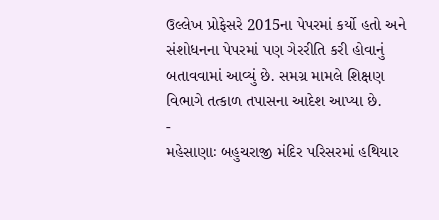ઉલ્લેખ પ્રોફેસરે 2015ના પેપરમાં કર્યો હતો અને સંશોધનના પેપરમાં પણ ગેરરીતિ કરી હોવાનું બતાવવામાં આવ્યું છે. સમગ્ર મામલે શિક્ષણ વિભાગે તત્કાળ તપાસના આદેશ આપ્યા છે.
-
મહેસાણાઃ બહુચરાજી મંદિર પરિસરમાં હથિયાર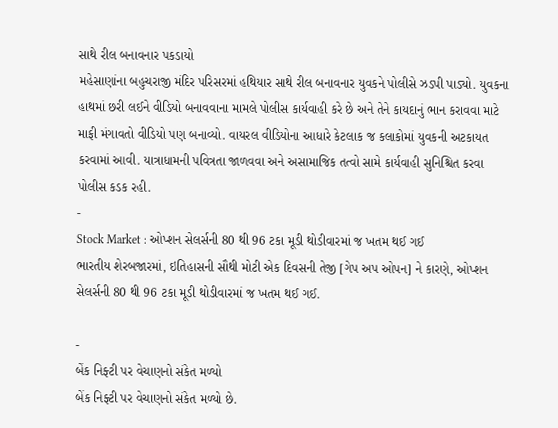સાથે રીલ બનાવનાર પકડાયો
મહેસાણાંના બહુચરાજી મંદિર પરિસરમાં હથિયાર સાથે રીલ બનાવનાર યુવકને પોલીસે ઝડપી પાડ્યો. યુવકના હાથમાં છરી લઈને વીડિયો બનાવવાના મામલે પોલીસ કાર્યવાહી કરે છે અને તેને કાયદાનું ભાન કરાવવા માટે માફી મંગાવતો વીડિયો પણ બનાવ્યો. વાયરલ વીડિયોના આધારે કેટલાક જ કલાકોમાં યુવકની અટકાયત કરવામાં આવી. યાત્રાધામની પવિત્રતા જાળવવા અને અસામાજિક તત્વો સામે કાર્યવાહી સુનિશ્ચિત કરવા પોલીસ કડક રહી.
-
Stock Market : ઓપ્શન સેલર્સની 80 થી 96 ટકા મૂડી થોડીવારમાં જ ખતમ થઈ ગઈ
ભારતીય શેરબજારમાં, ઇતિહાસની સૌથી મોટી એક દિવસની તેજી [ગેપ અપ ઓપન] ને કારણે, ઓપ્શન સેલર્સની 80 થી 96 ટકા મૂડી થોડીવારમાં જ ખતમ થઈ ગઈ.

-
બેંક નિફ્ટી પર વેચાણનો સંકેત મળ્યો
બેંક નિફ્ટી પર વેચાણનો સંકેત મળ્યો છે.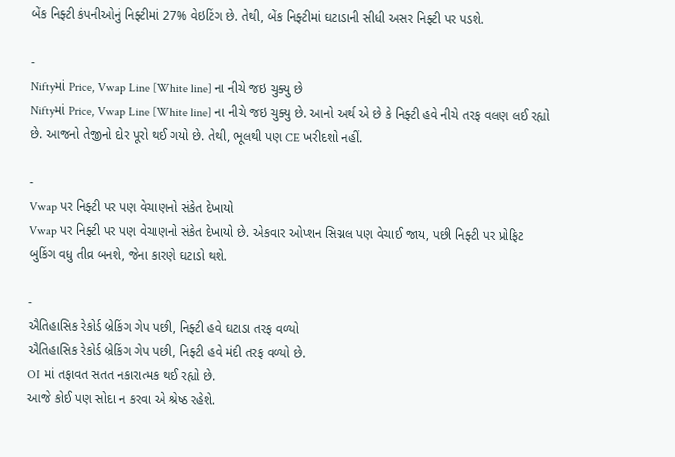બેંક નિફ્ટી કંપનીઓનું નિફ્ટીમાં 27% વેઇટિંગ છે. તેથી, બેંક નિફ્ટીમાં ઘટાડાની સીધી અસર નિફ્ટી પર પડશે.

-
Niftyમાં Price, Vwap Line [White line] ના નીચે જઇ ચુક્યુ છે
Niftyમાં Price, Vwap Line [White line] ના નીચે જઇ ચુક્યુ છે. આનો અર્થ એ છે કે નિફ્ટી હવે નીચે તરફ વલણ લઈ રહ્યો છે. આજનો તેજીનો દોર પૂરો થઈ ગયો છે. તેથી, ભૂલથી પણ CE ખરીદશો નહીં.

-
Vwap પર નિફ્ટી પર પણ વેચાણનો સંકેત દેખાયો
Vwap પર નિફ્ટી પર પણ વેચાણનો સંકેત દેખાયો છે. એકવાર ઓપ્શન સિગ્નલ પણ વેચાઈ જાય, પછી નિફ્ટી પર પ્રોફિટ બુકિંગ વધુ તીવ્ર બનશે, જેના કારણે ઘટાડો થશે.

-
ઐતિહાસિક રેકોર્ડ બ્રેકિંગ ગેપ પછી, નિફ્ટી હવે ઘટાડા તરફ વળ્યો
ઐતિહાસિક રેકોર્ડ બ્રેકિંગ ગેપ પછી, નિફ્ટી હવે મંદી તરફ વળ્યો છે.
OI માં તફાવત સતત નકારાત્મક થઈ રહ્યો છે.
આજે કોઈ પણ સોદા ન કરવા એ શ્રેષ્ઠ રહેશે.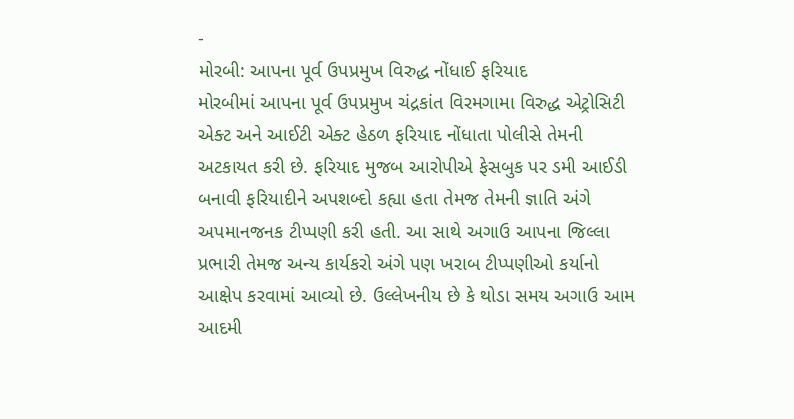-
મોરબી: આપના પૂર્વ ઉપપ્રમુખ વિરુદ્ધ નોંધાઈ ફરિયાદ
મોરબીમાં આપના પૂર્વ ઉપપ્રમુખ ચંદ્રકાંત વિરમગામા વિરુદ્ધ એટ્રોસિટી એક્ટ અને આઈટી એક્ટ હેઠળ ફરિયાદ નોંધાતા પોલીસે તેમની અટકાયત કરી છે. ફરિયાદ મુજબ આરોપીએ ફેસબુક પર ડમી આઈડી બનાવી ફરિયાદીને અપશબ્દો કહ્યા હતા તેમજ તેમની જ્ઞાતિ અંગે અપમાનજનક ટીપ્પણી કરી હતી. આ સાથે અગાઉ આપના જિલ્લા પ્રભારી તેમજ અન્ય કાર્યકરો અંગે પણ ખરાબ ટીપ્પણીઓ કર્યાનો આક્ષેપ કરવામાં આવ્યો છે. ઉલ્લેખનીય છે કે થોડા સમય અગાઉ આમ આદમી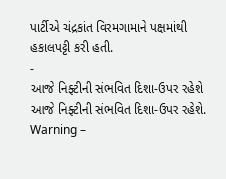પાર્ટીએ ચંદ્રકાંત વિરમગામાને પક્ષમાંથી હકાલપટ્ટી કરી હતી.
-
આજે નિફ્ટીની સંભવિત દિશા-ઉપર રહેશે
આજે નિફ્ટીની સંભવિત દિશા-ઉપર રહેશે. Warning –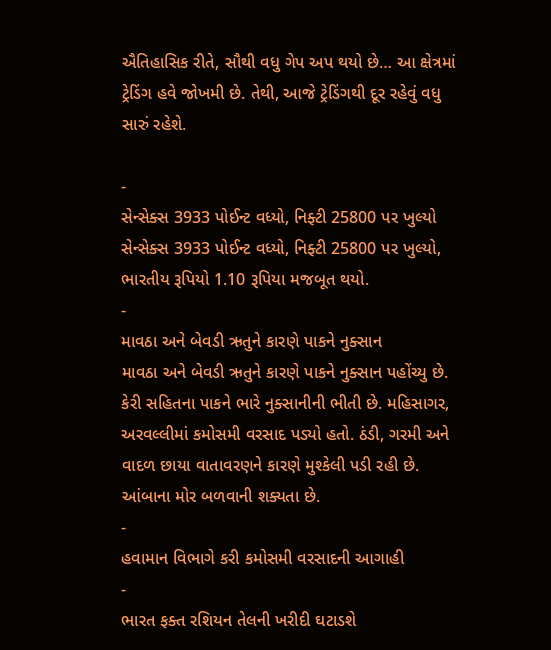ઐતિહાસિક રીતે, સૌથી વધુ ગેપ અપ થયો છે… આ ક્ષેત્રમાં ટ્રેડિંગ હવે જોખમી છે. તેથી, આજે ટ્રેડિંગથી દૂર રહેવું વધુ સારું રહેશે.

-
સેન્સેક્સ 3933 પોઈન્ટ વધ્યો, નિફ્ટી 25800 પર ખુલ્યો
સેન્સેક્સ 3933 પોઈન્ટ વધ્યો, નિફ્ટી 25800 પર ખુલ્યો, ભારતીય રૂપિયો 1.10 રૂપિયા મજબૂત થયો.
-
માવઠા અને બેવડી ઋતુને કારણે પાકને નુક્સાન
માવઠા અને બેવડી ઋતુને કારણે પાકને નુક્સાન પહોંચ્યુ છે. કેરી સહિતના પાકને ભારે નુક્સાનીની ભીતી છે. મહિસાગર, અરવલ્લીમાં કમોસમી વરસાદ પડ્યો હતો. ઠંડી, ગરમી અને વાદળ છાયા વાતાવરણને કારણે મુશ્કેલી પડી રહી છે. આંબાના મોર બળવાની શક્યતા છે.
-
હવામાન વિભાગે કરી કમોસમી વરસાદની આગાહી
-
ભારત ફક્ત રશિયન તેલની ખરીદી ઘટાડશે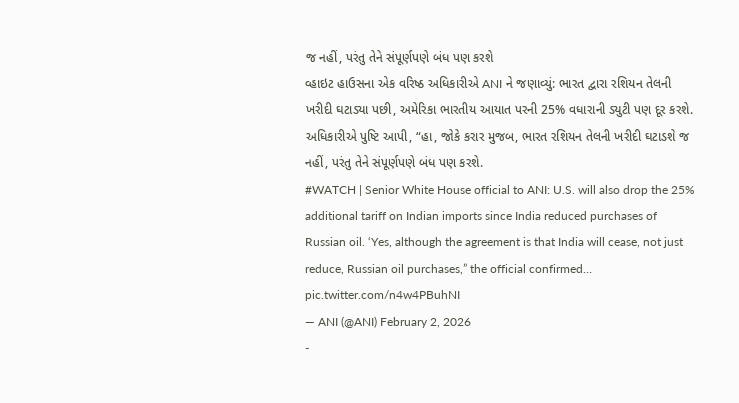જ નહીં, પરંતુ તેને સંપૂર્ણપણે બંધ પણ કરશે
વ્હાઇટ હાઉસના એક વરિષ્ઠ અધિકારીએ ANI ને જણાવ્યું: ભારત દ્વારા રશિયન તેલની ખરીદી ઘટાડ્યા પછી, અમેરિકા ભારતીય આયાત પરની 25% વધારાની ડ્યુટી પણ દૂર કરશે. અધિકારીએ પુષ્ટિ આપી, “હા, જોકે કરાર મુજબ, ભારત રશિયન તેલની ખરીદી ઘટાડશે જ નહીં, પરંતુ તેને સંપૂર્ણપણે બંધ પણ કરશે.
#WATCH | Senior White House official to ANI: U.S. will also drop the 25% additional tariff on Indian imports since India reduced purchases of Russian oil. ‘Yes, although the agreement is that India will cease, not just reduce, Russian oil purchases,” the official confirmed… pic.twitter.com/n4w4PBuhNI
— ANI (@ANI) February 2, 2026
-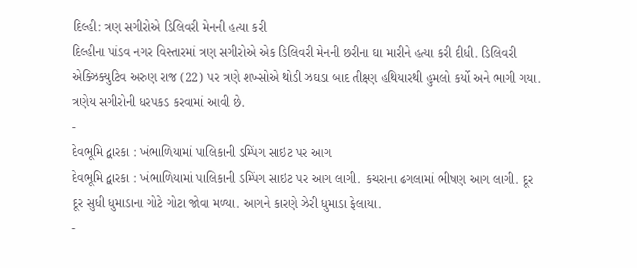દિલ્હી: ત્રણ સગીરોએ ડિલિવરી મેનની હત્યા કરી
દિલ્હીના પાંડવ નગર વિસ્તારમાં ત્રણ સગીરોએ એક ડિલિવરી મેનની છરીના ઘા મારીને હત્યા કરી દીધી. ડિલિવરી એક્ઝિક્યુટિવ અરુણ રાજ (22) પર ત્રણે શખ્સોએ થોડી ઝઘડા બાદ તીક્ષ્ણ હથિયારથી હુમલો કર્યો અને ભાગી ગયા. ત્રણેય સગીરોની ધરપકડ કરવામાં આવી છે.
-
દેવભૂમિ દ્વારકા : ખંભાળિયામાં પાલિકાની ડમ્પિંગ સાઇટ પર આગ
દેવભૂમિ દ્વારકા : ખંભાળિયામાં પાલિકાની ડમ્પિંગ સાઇટ પર આગ લાગી. કચરાના ઢગલામાં ભીષણ આગ લાગી. દૂર દૂર સુધી ધુમાડાના ગોટે ગોટા જોવા મળ્યા. આગને કારણે ઝેરી ધુમાડા ફેલાયા.
-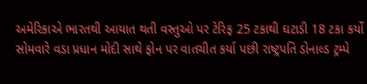અમેરિકાએ ભારતથી આયાત થતી વસ્તુઓ પર ટેરિફ 25 ટકાથી ઘટાડી 18 ટકા કર્યો
સોમવારે વડા પ્રધાન મોદી સાથે ફોન પર વાતચીત કર્યા પછી રાષ્ટ્રપતિ ડોનાલ્ડ ટ્રમ્પે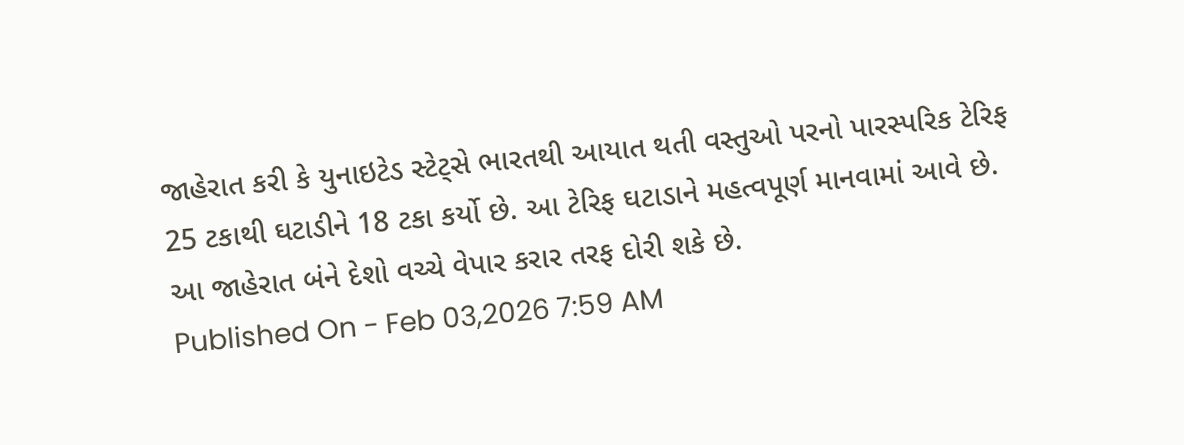જાહેરાત કરી કે યુનાઇટેડ સ્ટેટ્સે ભારતથી આયાત થતી વસ્તુઓ પરનો પારસ્પરિક ટેરિફ 25 ટકાથી ઘટાડીને 18 ટકા કર્યો છે. આ ટેરિફ ઘટાડાને મહત્વપૂર્ણ માનવામાં આવે છે. આ જાહેરાત બંને દેશો વચ્ચે વેપાર કરાર તરફ દોરી શકે છે.
Published On - Feb 03,2026 7:59 AM